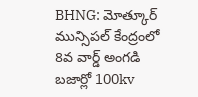BHNG: మోత్కూర్ మున్సిపల్ కేంద్రంలో 8వ వార్డ్ అంగడి బజార్లో 100kv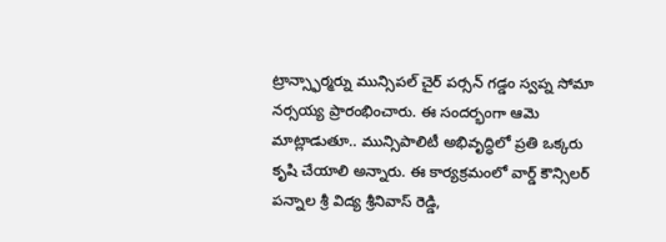ట్రాన్స్ఫార్మర్ను మున్సిపల్ చైర్ పర్సన్ గడ్డం స్వప్న సోమా నర్సయ్య ప్రారంభించారు. ఈ సందర్భంగా ఆమె మాట్లాడుతూ.. మున్సిపాలిటీ అభివృద్ధిలో ప్రతి ఒక్కరు కృషి చేయాలి అన్నారు. ఈ కార్యక్రమంలో వార్డ్ కౌన్సిలర్ పన్నాల శ్రీ విద్య శ్రీనివాస్ రెడ్డి,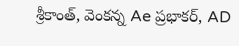శ్రీకాంత్, వెంకన్న Ae ప్రభాకర్, AD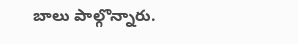బాలు పాల్గొన్నారు.